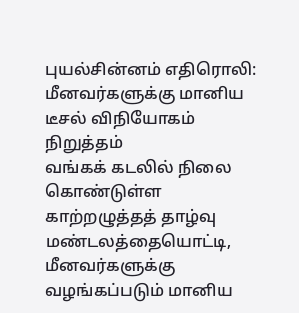புயல்சின்னம் எதிரொலி: மீனவர்களுக்கு மானிய டீசல் விநியோகம் நிறுத்தம்
வங்கக் கடலில் நிலை கொண்டுள்ள காற்றழுத்தத் தாழ்வு மண்டலத்தையொட்டி, மீனவர்களுக்கு வழங்கப்படும் மானிய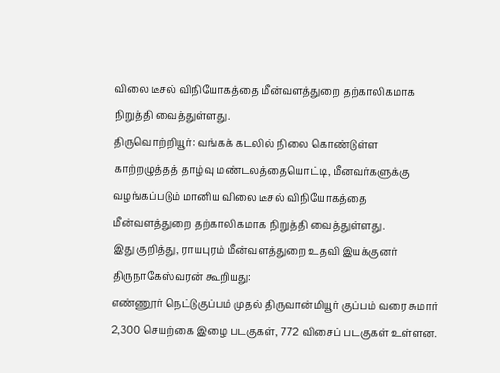விலை டீசல் விநியோகத்தை மீன்வளத்துறை தற்காலிகமாக நிறுத்தி வைத்துள்ளது.
திருவொற்றியூர்: வங்கக் கடலில் நிலை கொண்டுள்ள காற்றழுத்தத் தாழ்வு மண்டலத்தையொட்டி, மீனவர்களுக்கு வழங்கப்படும் மானிய விலை டீசல் விநியோகத்தை மீன்வளத்துறை தற்காலிகமாக நிறுத்தி வைத்துள்ளது.
இது குறித்து, ராயபுரம் மீன்வளத்துறை உதவி இயக்குனர் திருநாகேஸ்வரன் கூறியது:
எண்ணூர் நெட்டுகுப்பம் முதல் திருவான்மியூர் குப்பம் வரை சுமார் 2,300 செயற்கை இழை படகுகள், 772 விசைப் படகுகள் உள்ளன.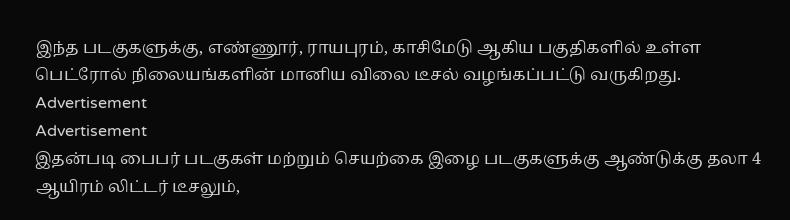இந்த படகுகளுக்கு, எண்ணூர், ராயபுரம், காசிமேடு ஆகிய பகுதிகளில் உள்ள பெட்ரோல் நிலையங்களின் மானிய விலை டீசல் வழங்கப்பட்டு வருகிறது.
Advertisement
Advertisement
இதன்படி பைபர் படகுகள் மற்றும் செயற்கை இழை படகுகளுக்கு ஆண்டுக்கு தலா 4 ஆயிரம் லிட்டர் டீசலும்,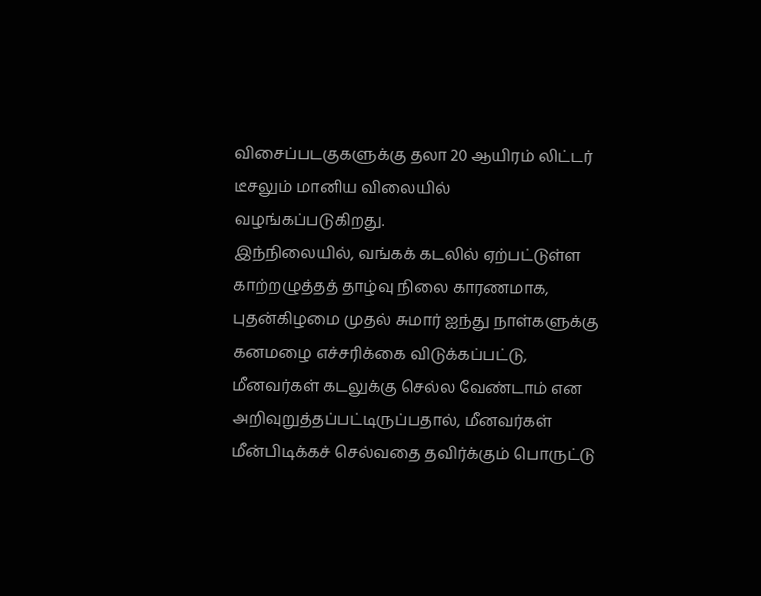விசைப்படகுகளுக்கு தலா 20 ஆயிரம் லிட்டர் டீசலும் மானிய விலையில் வழங்கப்படுகிறது.
இந்நிலையில், வங்கக் கடலில் ஏற்பட்டுள்ள காற்றழுத்தத் தாழ்வு நிலை காரணமாக, புதன்கிழமை முதல் சுமார் ஐந்து நாள்களுக்கு கனமழை எச்சரிக்கை விடுக்கப்பட்டு, மீனவர்கள் கடலுக்கு செல்ல வேண்டாம் என அறிவுறுத்தப்பட்டிருப்பதால், மீனவர்கள் மீன்பிடிக்கச் செல்வதை தவிர்க்கும் பொருட்டு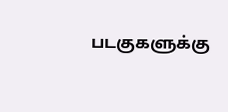படகுகளுக்கு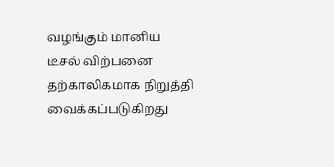வழங்கும் மானிய டீசல் விற்பனை தற்காலிகமாக நிறுத்தி வைக்கப்படுகிறது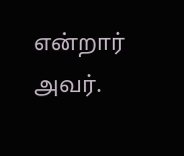என்றார் அவர்.